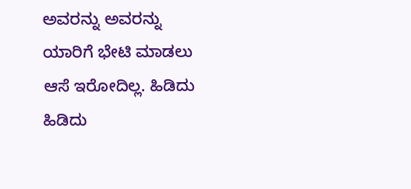ಅವರನ್ನು ಅವರನ್ನು ಯಾರಿಗೆ ಭೇಟಿ ಮಾಡಲು ಆಸೆ ಇರೋದಿಲ್ಲ. ಹಿಡಿದು ಹಿಡಿದು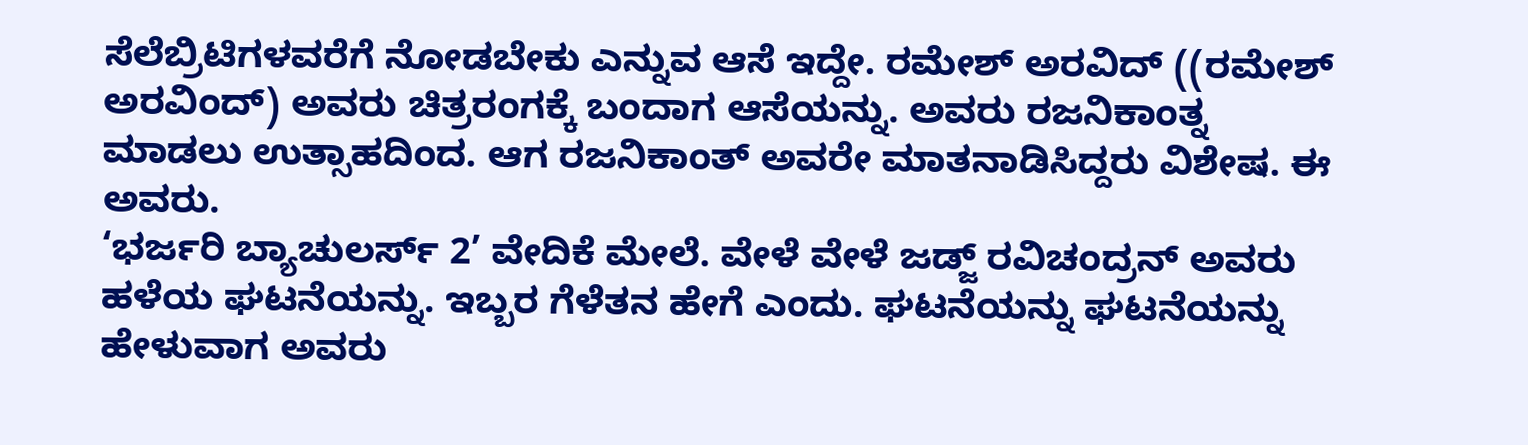ಸೆಲೆಬ್ರಿಟಿಗಳವರೆಗೆ ನೋಡಬೇಕು ಎನ್ನುವ ಆಸೆ ಇದ್ದೇ. ರಮೇಶ್ ಅರವಿದ್ ((ರಮೇಶ್ ಅರವಿಂದ್) ಅವರು ಚಿತ್ರರಂಗಕ್ಕೆ ಬಂದಾಗ ಆಸೆಯನ್ನು. ಅವರು ರಜನಿಕಾಂತ್ನ ಮಾಡಲು ಉತ್ಸಾಹದಿಂದ. ಆಗ ರಜನಿಕಾಂತ್ ಅವರೇ ಮಾತನಾಡಿಸಿದ್ದರು ವಿಶೇಷ. ಈ ಅವರು.
‘ಭರ್ಜರಿ ಬ್ಯಾಚುಲರ್ಸ್ 2’ ವೇದಿಕೆ ಮೇಲೆ. ವೇಳೆ ವೇಳೆ ಜಡ್ಜ್ ರವಿಚಂದ್ರನ್ ಅವರು ಹಳೆಯ ಘಟನೆಯನ್ನು. ಇಬ್ಬರ ಗೆಳೆತನ ಹೇಗೆ ಎಂದು. ಘಟನೆಯನ್ನು ಘಟನೆಯನ್ನು ಹೇಳುವಾಗ ಅವರು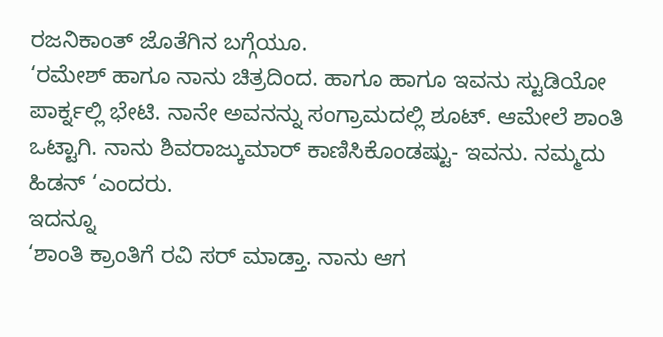ರಜನಿಕಾಂತ್ ಜೊತೆಗಿನ ಬಗ್ಗೆಯೂ.
‘ರಮೇಶ್ ಹಾಗೂ ನಾನು ಚಿತ್ರದಿಂದ. ಹಾಗೂ ಹಾಗೂ ಇವನು ಸ್ಟುಡಿಯೋ ಪಾರ್ಕ್ನಲ್ಲಿ ಭೇಟಿ. ನಾನೇ ಅವನನ್ನು ಸಂಗ್ರಾಮದಲ್ಲಿ ಶೂಟ್. ಆಮೇಲೆ ಶಾಂತಿ ಒಟ್ಟಾಗಿ. ನಾನು ಶಿವರಾಜ್ಕುಮಾರ್ ಕಾಣಿಸಿಕೊಂಡಷ್ಟು- ಇವನು. ನಮ್ಮದು ಹಿಡನ್ ‘ಎಂದರು.
ಇದನ್ನೂ
‘ಶಾಂತಿ ಕ್ರಾಂತಿಗೆ ರವಿ ಸರ್ ಮಾಡ್ತಾ. ನಾನು ಆಗ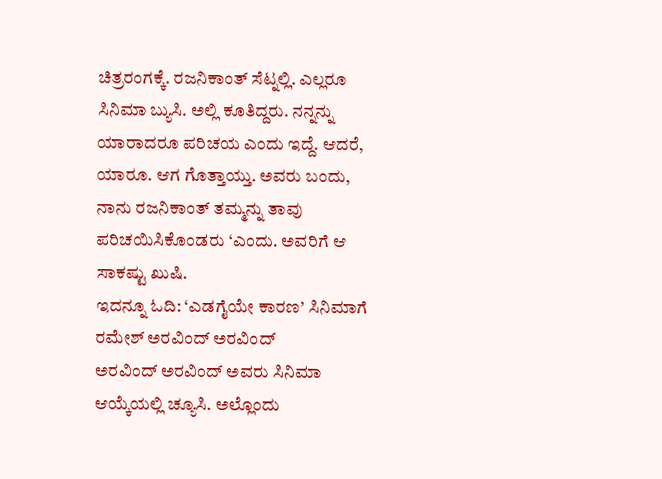ಚಿತ್ರರಂಗಕ್ಕೆ. ರಜನಿಕಾಂತ್ ಸೆಟ್ನಲ್ಲಿ. ಎಲ್ಲರೂ ಸಿನಿಮಾ ಬ್ಯುಸಿ. ಅಲ್ಲಿ ಕೂತಿದ್ದರು. ನನ್ನನ್ನು ಯಾರಾದರೂ ಪರಿಚಯ ಎಂದು ಇದ್ದೆ. ಆದರೆ, ಯಾರೂ. ಆಗ ಗೊತ್ತಾಯ್ತು. ಅವರು ಬಂದು, ನಾನು ರಜನಿಕಾಂತ್ ತಮ್ಮನ್ನು ತಾವು ಪರಿಚಯಿಸಿಕೊಂಡರು ‘ಎಂದು. ಅವರಿಗೆ ಆ ಸಾಕಷ್ಟು ಖುಷಿ.
ಇದನ್ನೂ ಓದಿ: ‘ಎಡಗೈಯೇ ಕಾರಣ’ ಸಿನಿಮಾಗೆ ರಮೇಶ್ ಅರವಿಂದ್ ಅರವಿಂದ್
ಅರವಿಂದ್ ಅರವಿಂದ್ ಅವರು ಸಿನಿಮಾ ಆಯ್ಕೆಯಲ್ಲಿ ಚ್ಯೂಸಿ. ಅಲ್ಲೊಂದು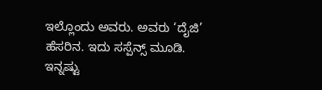ಇಲ್ಲೊಂದು ಅವರು. ಅವರು ‘ದೈಜಿ’ ಹೆಸರಿನ. ಇದು ಸಸ್ಪೆನ್ಸ್ ಮೂಡಿ.
ಇನ್ನಷ್ಟು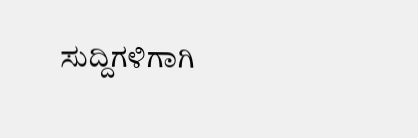ಸುದ್ದಿಗಳಿಗಾಗಿ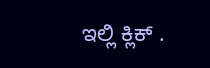ಇಲ್ಲಿ ಕ್ಲಿಕ್ .